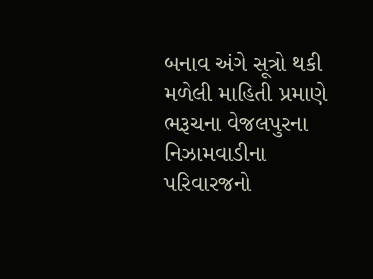બનાવ અંગે સૂત્રો થકી મળેલી માહિતી પ્રમાણે ભરૂચના વેજલપુરના નિઝામવાડીના પરિવારજનો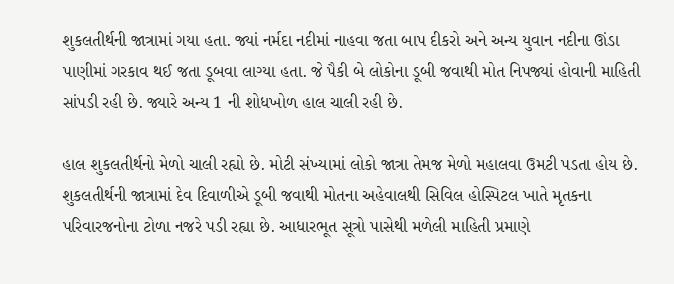શુકલતીર્થની જાત્રામાં ગયા હતા. જ્યાં નર્મદા નદીમાં નાહવા જતા બાપ દીકરો અને અન્ય યુવાન નદીના ઊંડા પાણીમાં ગરકાવ થઈ જતા ડૂબવા લાગ્યા હતા. જે પૈકી બે લોકોના ડૂબી જવાથી મોત નિપજ્યાં હોવાની માહિતી સાંપડી રહી છે. જ્યારે અન્ય 1 ની શોધખોળ હાલ ચાલી રહી છે.

હાલ શુકલતીર્થનો મેળો ચાલી રહ્યો છે. મોટી સંખ્યામાં લોકો જાત્રા તેમજ મેળો મહાલવા ઉમટી પડતા હોય છે. શુકલતીર્થની જાત્રામાં દેવ દિવાળીએ ડૂબી જવાથી મોતના અહેવાલથી સિવિલ હોસ્પિટલ ખાતે મૃતકના પરિવારજનોના ટોળા નજરે પડી રહ્યા છે. આધારભૂત સૂત્રો પાસેથી મળેલી માહિતી પ્રમાણે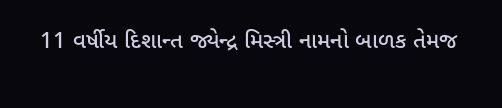11 વર્ષીય દિશાન્ત જ્યેન્દ્ર મિસ્ત્રી નામનો બાળક તેમજ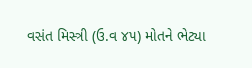વસંત મિસ્ત્રી (ઉ.વ ૪૫) મોતને ભેટ્યા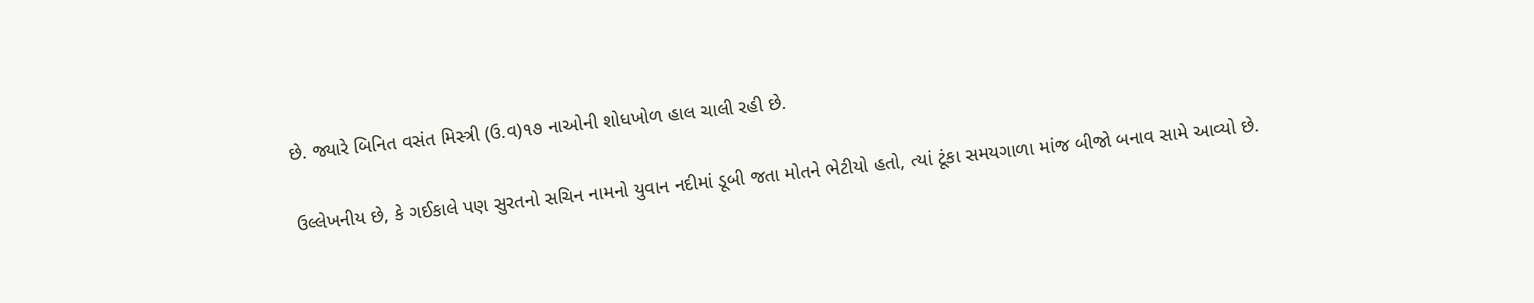છે. જ્યારે બિનિત વસંત મિસ્ત્રી (ઉ.વ)૧૭ નાઓની શોધખોળ હાલ ચાલી રહી છે.

ઉલ્લેખનીય છે, કે ગઈકાલે પણ સુરતનો સચિન નામનો યુવાન નદીમાં ડૂબી જતા મોતને ભેટીયો હતો, ત્યાં ટૂંકા સમયગાળા માંજ બીજો બનાવ સામે આવ્યો છે.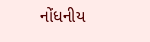નોંધનીય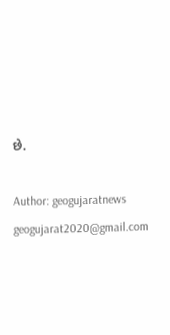છે.

Author: geogujaratnews
geogujarat2020@gmail.com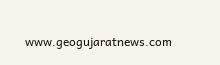www.geogujaratnews.com